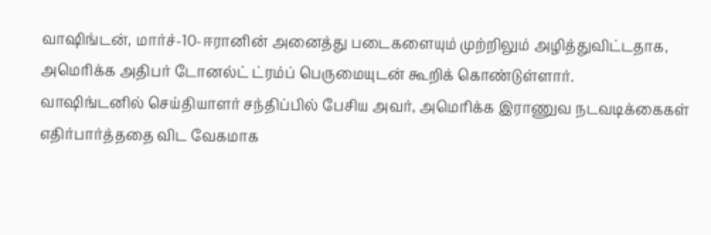வாஷிங்டன், மார்ச்-10-ஈரானின் அனைத்து படைகளையும் முற்றிலும் அழித்துவிட்டதாக, அமெரிக்க அதிபர் டோனல்ட் ட்ரம்ப் பெருமையுடன் கூறிக் கொண்டுள்ளார்.
வாஷிங்டனில் செய்தியாளர் சந்திப்பில் பேசிய அவர், அமெரிக்க இராணுவ நடவடிக்கைகள் எதிர்பார்த்ததை விட வேகமாக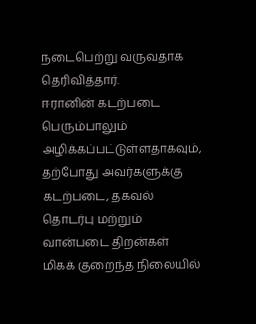நடைபெற்று வருவதாக தெரிவித்தார்.
ஈரானின் கடற்படை பெரும்பாலும் அழிக்கப்பட்டுள்ளதாகவும், தற்போது அவர்களுக்கு கடற்படை, தகவல் தொடர்பு மற்றும் வான்படை திறன்கள் மிகக் குறைந்த நிலையில்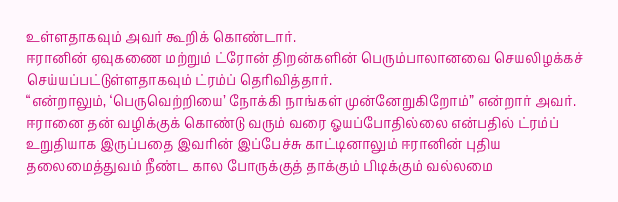உள்ளதாகவும் அவர் கூறிக் கொண்டார்.
ஈரானின் ஏவுகணை மற்றும் ட்ரோன் திறன்களின் பெரும்பாலானவை செயலிழக்கச் செய்யப்பட்டுள்ளதாகவும் ட்ரம்ப் தெரிவித்தார்.
“என்றாலும், ‘பெருவெற்றியை’ நோக்கி நாங்கள் முன்னேறுகிறோம்” என்றார் அவர்.
ஈரானை தன் வழிக்குக் கொண்டு வரும் வரை ஓயப்போதில்லை என்பதில் ட்ரம்ப் உறுதியாக இருப்பதை இவரின் இப்பேச்சு காட்டினாலும் ஈரானின் புதிய தலைமைத்துவம் நீண்ட கால போருக்குத் தாக்கும் பிடிக்கும் வல்லமை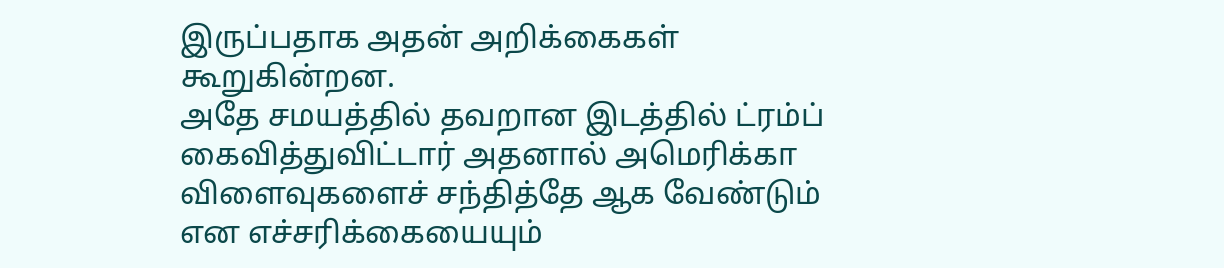இருப்பதாக அதன் அறிக்கைகள் கூறுகின்றன.
அதே சமயத்தில் தவறான இடத்தில் ட்ரம்ப் கைவித்துவிட்டார் அதனால் அமெரிக்கா விளைவுகளைச் சந்தித்தே ஆக வேண்டும் என எச்சரிக்கையையும்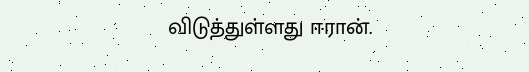விடுத்துள்ளது ஈரான்.